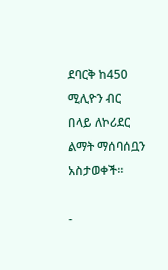ደባርቅ ከ450 ሚሊዮን ብር በላይ ለኮሪደር ልማት ማሰባሰቧን አስታወቀች።

-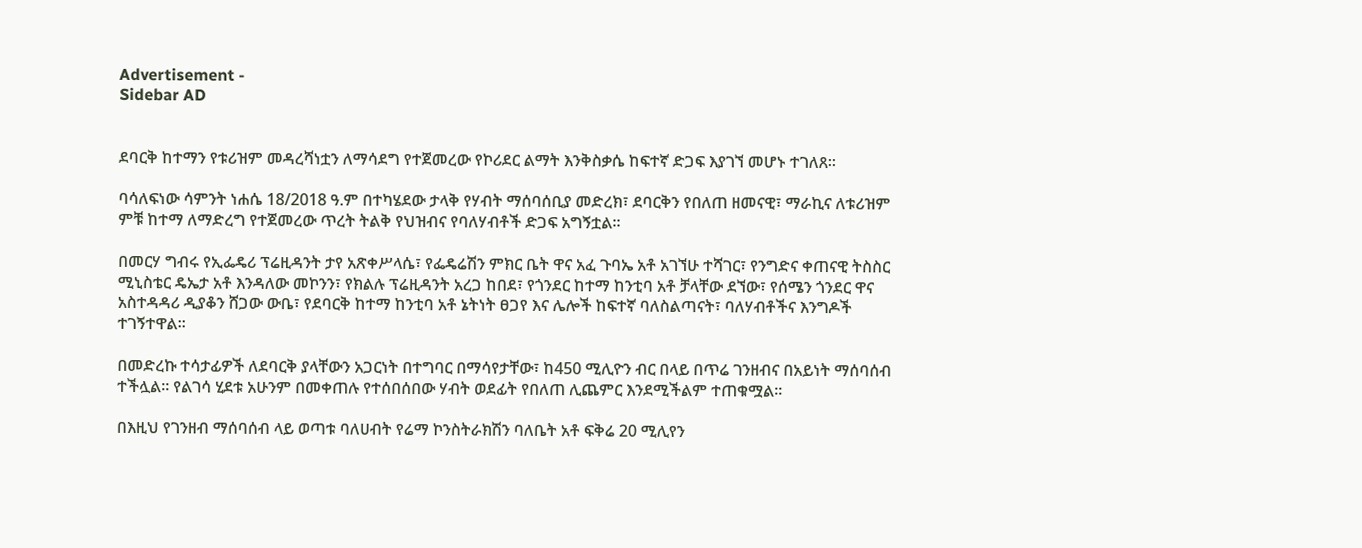Advertisement -
Sidebar AD


ደባርቅ ከተማን የቱሪዝም መዳረሻነቷን ለማሳደግ የተጀመረው የኮሪደር ልማት እንቅስቃሴ ከፍተኛ ድጋፍ እያገኘ መሆኑ ተገለጸ።

ባሳለፍነው ሳምንት ነሐሴ 18/2018 ዓ.ም በተካሄደው ታላቅ የሃብት ማሰባሰቢያ መድረክ፣ ደባርቅን የበለጠ ዘመናዊ፣ ማራኪና ለቱሪዝም ምቹ ከተማ ለማድረግ የተጀመረው ጥረት ትልቅ የህዝብና የባለሃብቶች ድጋፍ አግኝቷል።

በመርሃ ግብሩ የኢፌዴሪ ፕሬዚዳንት ታየ አጽቀሥላሴ፣ የፌዴሬሽን ምክር ቤት ዋና አፈ ጉባኤ አቶ አገኘሁ ተሻገር፣ የንግድና ቀጠናዊ ትስስር ሚኒስቴር ዴኤታ አቶ እንዳለው መኮንን፣ የክልሉ ፕሬዚዳንት አረጋ ከበደ፣ የጎንደር ከተማ ከንቲባ አቶ ቻላቸው ደኘው፣ የሰሜን ጎንደር ዋና አስተዳዳሪ ዲያቆን ሸጋው ውቤ፣ የደባርቅ ከተማ ከንቲባ አቶ ኔትነት ፀጋየ እና ሌሎች ከፍተኛ ባለስልጣናት፣ ባለሃብቶችና እንግዶች ተገኝተዋል።

በመድረኩ ተሳታፊዎች ለደባርቅ ያላቸውን አጋርነት በተግባር በማሳየታቸው፣ ከ450 ሚሊዮን ብር በላይ በጥሬ ገንዘብና በአይነት ማሰባሰብ ተችሏል። የልገሳ ሂደቱ አሁንም በመቀጠሉ የተሰበሰበው ሃብት ወደፊት የበለጠ ሊጨምር እንደሚችልም ተጠቁሟል።

በእዚህ የገንዘብ ማሰባሰብ ላይ ወጣቱ ባለሀብት የሬማ ኮንስትራክሽን ባለቤት አቶ ፍቅሬ 20 ሚሊየን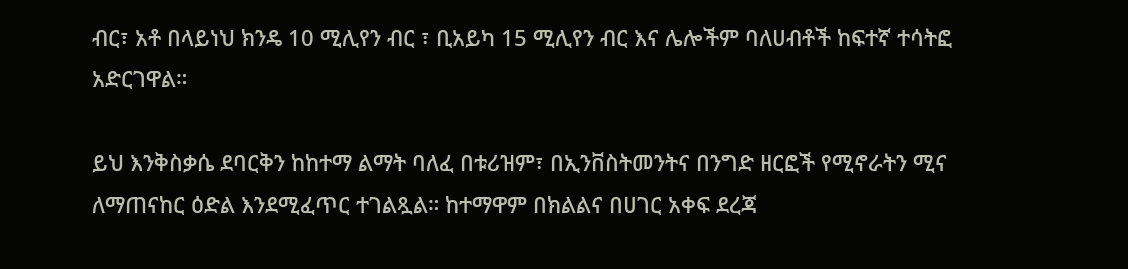ብር፣ አቶ በላይነህ ክንዴ 10 ሚሊየን ብር ፣ ቢአይካ 15 ሚሊየን ብር እና ሌሎችም ባለሀብቶች ከፍተኛ ተሳትፎ አድርገዋል።

ይህ እንቅስቃሴ ደባርቅን ከከተማ ልማት ባለፈ በቱሪዝም፣ በኢንቨስትመንትና በንግድ ዘርፎች የሚኖራትን ሚና ለማጠናከር ዕድል እንደሚፈጥር ተገልጿል። ከተማዋም በክልልና በሀገር አቀፍ ደረጃ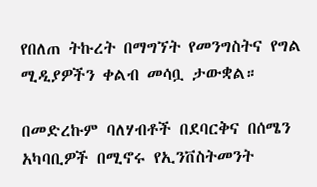የበለጠ ትኩረት በማግኘት የመንግስትና የግል ሚዲያዎችን ቀልብ መሳቧ ታውቋል።

በመድረኩም ባለሃብቶች በደባርቅና በሰሜን አካባቢዎች በሚኖሩ የኢንቨስትመንት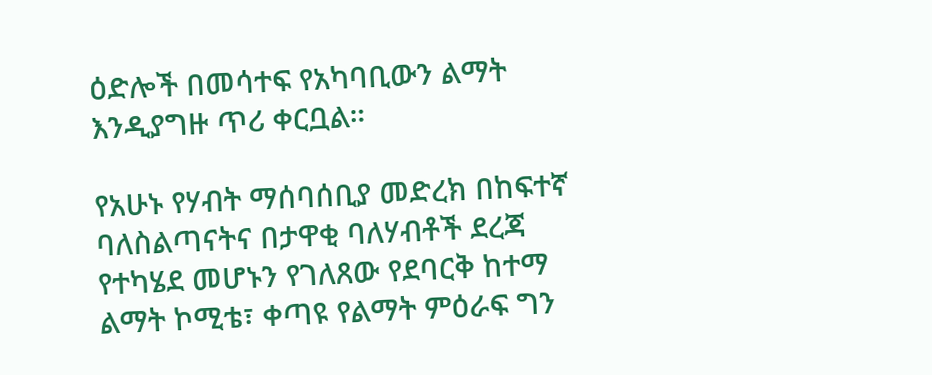ዕድሎች በመሳተፍ የአካባቢውን ልማት እንዲያግዙ ጥሪ ቀርቧል።

የአሁኑ የሃብት ማሰባሰቢያ መድረክ በከፍተኛ ባለስልጣናትና በታዋቂ ባለሃብቶች ደረጃ የተካሄደ መሆኑን የገለጸው የደባርቅ ከተማ ልማት ኮሚቴ፣ ቀጣዩ የልማት ምዕራፍ ግን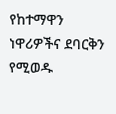የከተማዋን ነዋሪዎችና ደባርቅን የሚወዱ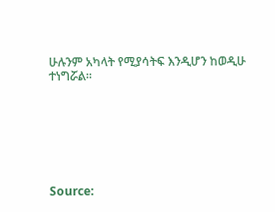ሁሉንም አካላት የሚያሳትፍ እንዲሆን ከወዲሁ ተነግሯል።







Source: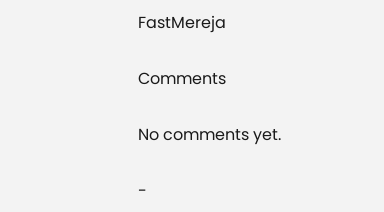FastMereja

Comments

No comments yet.

-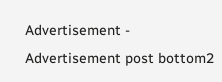Advertisement -
Advertisement post bottom2